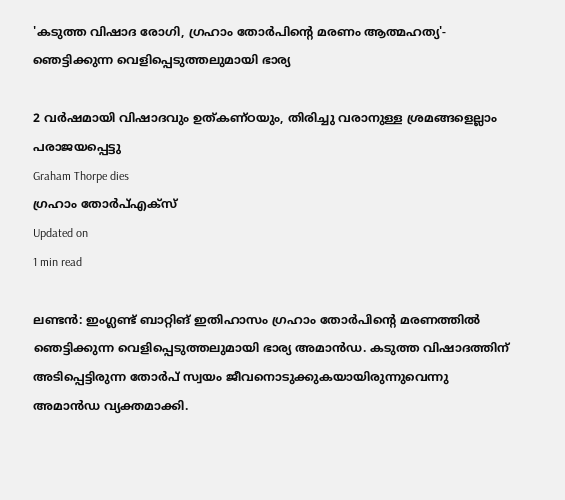'കടുത്ത വിഷാദ രോഗി, ഗ്രഹാം തോര്‍പിന്റെ മരണം ആത്മഹത്യ'- ഞെട്ടിക്കുന്ന വെളിപ്പെടുത്തലുമായി ഭാര്യ

2 വര്‍ഷമായി വിഷാദവും ഉത്കണ്ഠയും, തിരിച്ചു വരാനുള്ള ശ്രമങ്ങളെല്ലാം പരാജയപ്പെട്ടു
Graham Thorpe dies
ഗ്രഹാം തോര്‍പ്എക്സ്
Updated on
1 min read

ലണ്ടന്‍: ഇംഗ്ലണ്ട് ബാറ്റിങ് ഇതിഹാസം ഗ്രഹാം തോര്‍പിന്റെ മരണത്തില്‍ ഞെട്ടിക്കുന്ന വെളിപ്പെടുത്തലുമായി ഭാര്യ അമാന്‍ഡ. കടുത്ത വിഷാദത്തിന് അടിപ്പെട്ടിരുന്ന തോര്‍പ് സ്വയം ജീവനൊടുക്കുകയായിരുന്നുവെന്നു അമാന്‍ഡ വ്യക്തമാക്കി.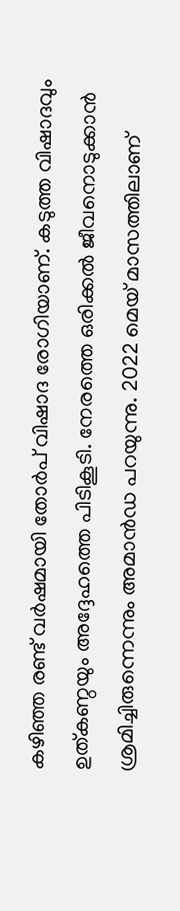കഴിഞ്ഞ രണ്ട് വര്‍ഷമായി തോര്‍പ് വിഷാദ രോഗിയാണ്. കടുത്ത വിഷാദവും ഉത്കണ്ഠയും അദ്ദേഹത്തെ പിടികൂടി. നേരത്തെ ഒരിക്കല്‍ ജീവനൊടുക്കാന്‍ ശ്രമിച്ചിരുന്നെന്നും അമാന്‍ഡ പറയുന്നു. 2022 മെയ് മാസത്തിലാണ്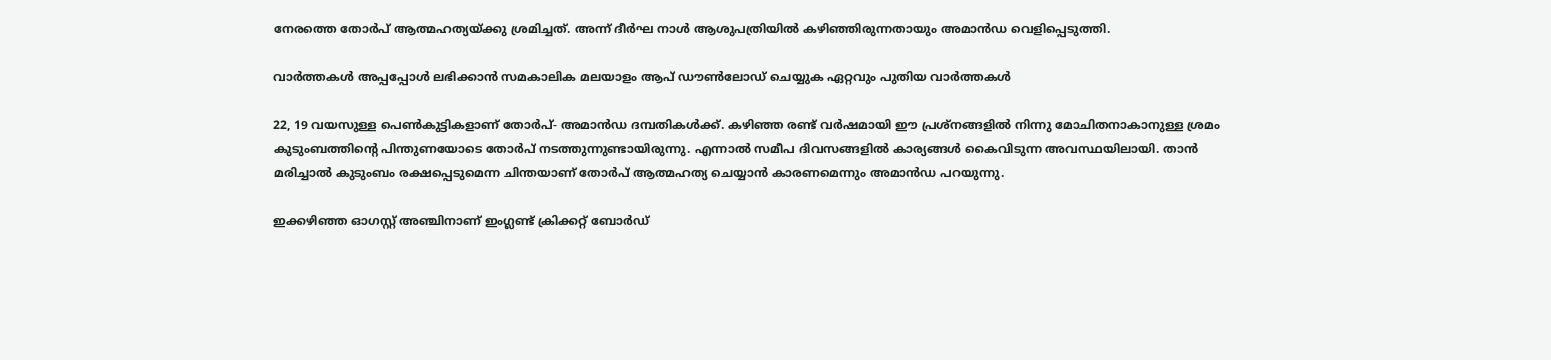നേരത്തെ തോര്‍പ് ആത്മഹത്യയ്ക്കു ശ്രമിച്ചത്. അന്ന് ദീര്‍ഘ നാള്‍ ആശുപത്രിയില്‍ കഴിഞ്ഞിരുന്നതായും അമാന്‍ഡ വെളിപ്പെടുത്തി.

വാര്‍ത്തകള്‍ അപ്പപ്പോള്‍ ലഭിക്കാന്‍ സമകാലിക മലയാളം ആപ് ഡൗണ്‍ലോഡ് ചെയ്യുക ഏറ്റവും പുതിയ വാര്‍ത്തകള്‍

22, 19 വയസുള്ള പെണ്‍കുട്ടികളാണ് തോര്‍പ്- അമാന്‍ഡ ദമ്പതികള്‍ക്ക്. കഴിഞ്ഞ രണ്ട് വര്‍ഷമായി ഈ പ്രശ്‌നങ്ങളില്‍ നിന്നു മോചിതനാകാനുള്ള ശ്രമം കുടുംബത്തിന്റെ പിന്തുണയോടെ തോര്‍പ് നടത്തുന്നുണ്ടായിരുന്നു. എന്നാല്‍ സമീപ ദിവസങ്ങളില്‍ കാര്യങ്ങള്‍ കൈവിടുന്ന അവസ്ഥയിലായി. താന്‍ മരിച്ചാല്‍ കുടുംബം രക്ഷപ്പെടുമെന്ന ചിന്തയാണ് തോര്‍പ് ആത്മഹത്യ ചെയ്യാന്‍ കാരണമെന്നും അമാന്‍‍ഡ പറയുന്നു.

ഇക്കഴിഞ്ഞ ഓഗസ്റ്റ് അഞ്ചിനാണ് ഇംഗ്ലണ്ട് ക്രിക്കറ്റ് ബോര്‍ഡ്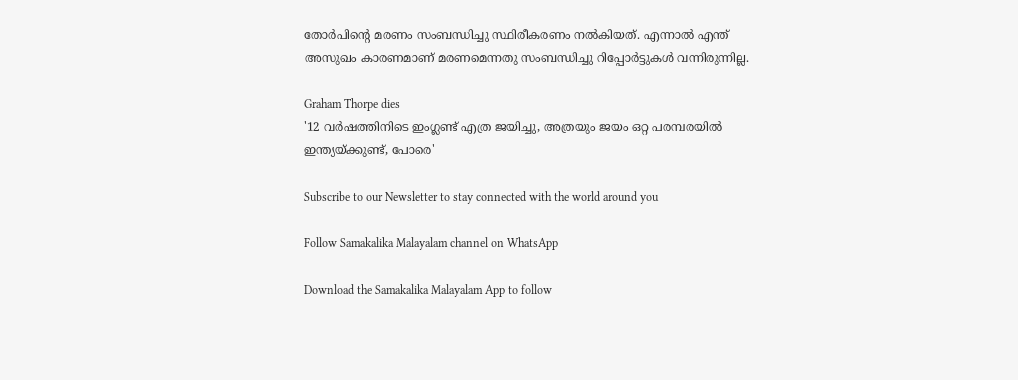തോര്‍പിന്റെ മരണം സംബന്ധിച്ചു സ്ഥിരീകരണം നല്‍കിയത്. എന്നാല്‍ എന്ത് അസുഖം കാരണമാണ് മരണമെന്നതു സംബന്ധിച്ചു റിപ്പോര്‍ട്ടുകള്‍ വന്നിരുന്നില്ല.

Graham Thorpe dies
'12 വര്‍ഷത്തിനിടെ ഇംഗ്ലണ്ട് എത്ര ജയിച്ചു, അത്രയും ജയം ഒറ്റ പരമ്പരയില്‍ ഇന്ത്യയ്ക്കുണ്ട്, പോരെ'

Subscribe to our Newsletter to stay connected with the world around you

Follow Samakalika Malayalam channel on WhatsApp

Download the Samakalika Malayalam App to follow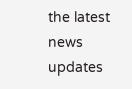the latest news updates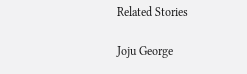Related Stories

Joju George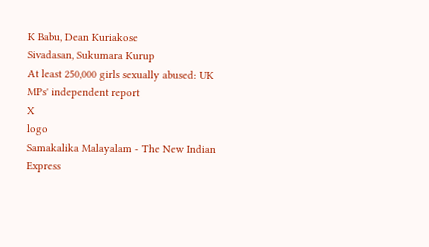K Babu, Dean Kuriakose
Sivadasan, Sukumara Kurup
At least 250,000 girls sexually abused: UK MPs' independent report
X
logo
Samakalika Malayalam - The New Indian Express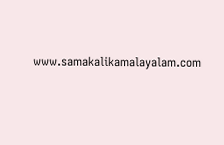www.samakalikamalayalam.com